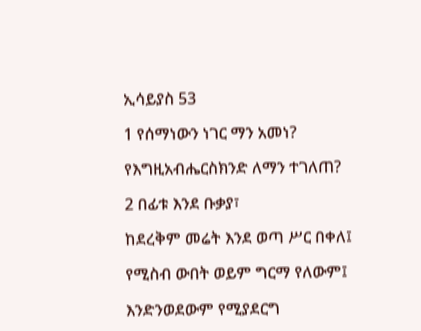ኢሳይያስ 53

1 የሰማነውን ነገር ማን አመነ?

የእግዚአብሔርስክንድ ለማን ተገለጠ?

2 በፊቱ እንደ ቡቃያ፣

ከደረቅም መሬት እንደ ወጣ ሥር በቀለ፤

የሚስብ ውበት ወይም ግርማ የለውም፤

እንድንወደውም የሚያደርግ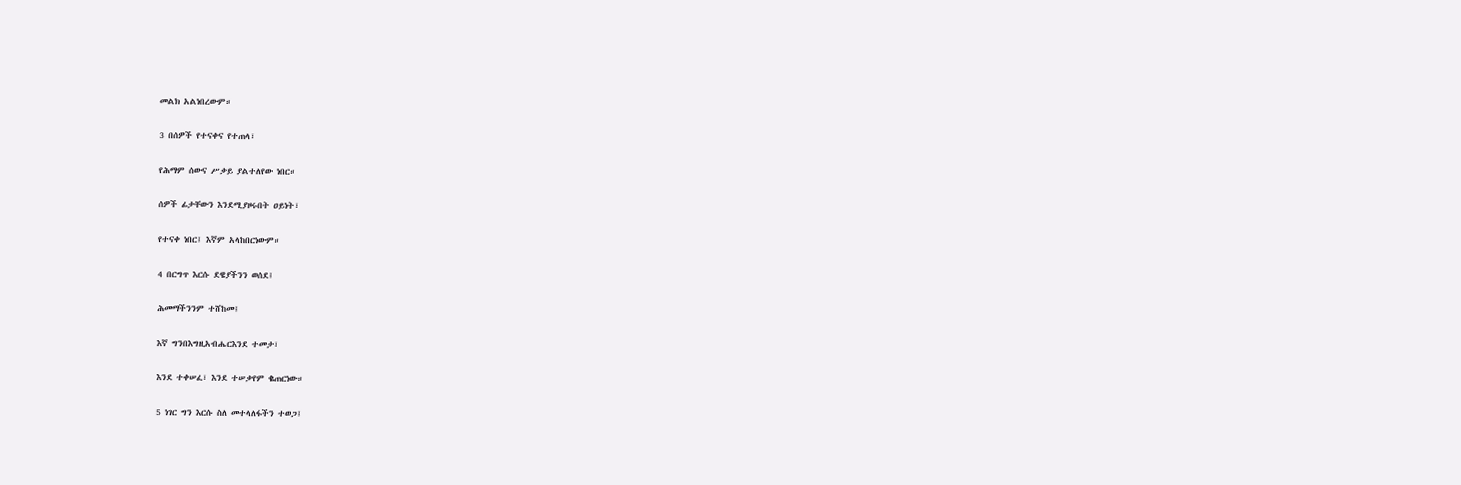መልክ አልነበረውም።

3 በሰዎች የተናቀና የተጠላ፣

የሕማም ሰውና ሥቃይ ያልተለየው ነበር።

ሰዎች ፊታቸውን እንደሚያዞሩበት ዐይነት፣

የተናቀ ነበር፤ እኛም አላከበርነውም።

4 በርግጥ እርሱ ደዌያችንን ወሰደ፤

ሕመማችንንም ተሸከመ፤

እኛ ግንበእግዚአብሔርእንደ ተመታ፣

እንደ ተቀሠፈ፣ እንደ ተሠቃየም ቈጠርነው።

5 ነገር ግን እርሱ ስለ መተላለፋችን ተወጋ፤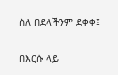ስለ በደላችንም ደቀቀ፤

በእርሱ ላይ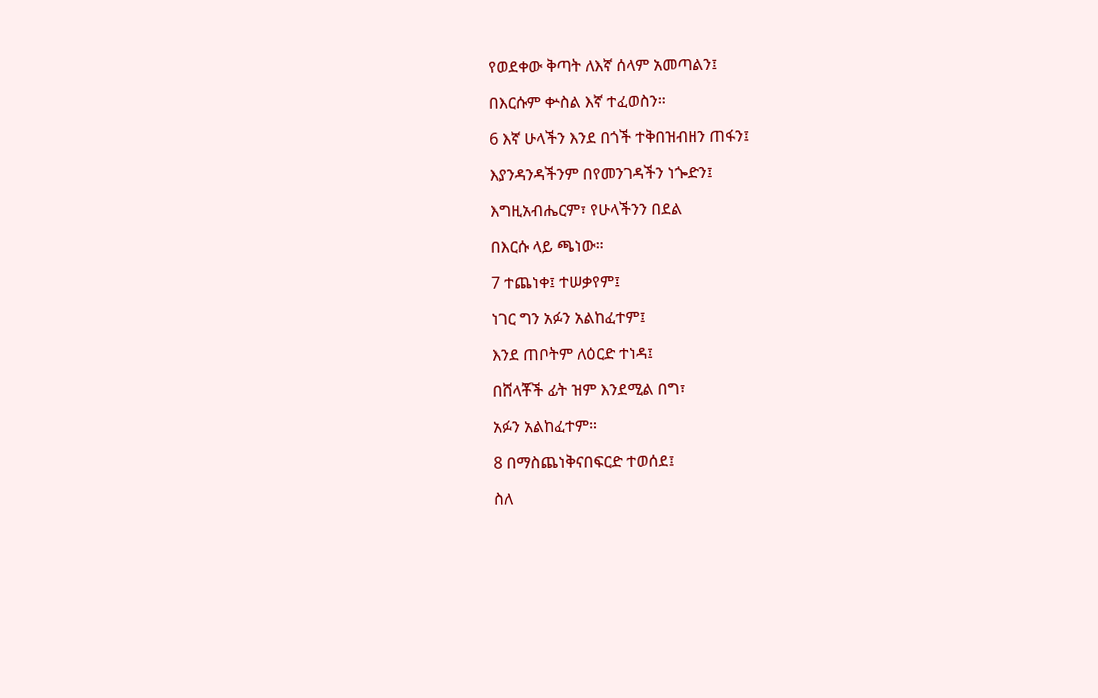የወደቀው ቅጣት ለእኛ ሰላም አመጣልን፤

በእርሱም ቍስል እኛ ተፈወስን።

6 እኛ ሁላችን እንደ በጎች ተቅበዝብዘን ጠፋን፤

እያንዳንዳችንም በየመንገዳችን ነጐድን፤

እግዚአብሔርም፣ የሁላችንን በደል

በእርሱ ላይ ጫነው።

7 ተጨነቀ፤ ተሠቃየም፤

ነገር ግን አፉን አልከፈተም፤

እንደ ጠቦትም ለዕርድ ተነዳ፤

በሸላቾች ፊት ዝም እንደሚል በግ፣

አፉን አልከፈተም።

8 በማስጨነቅናበፍርድ ተወሰደ፤

ስለ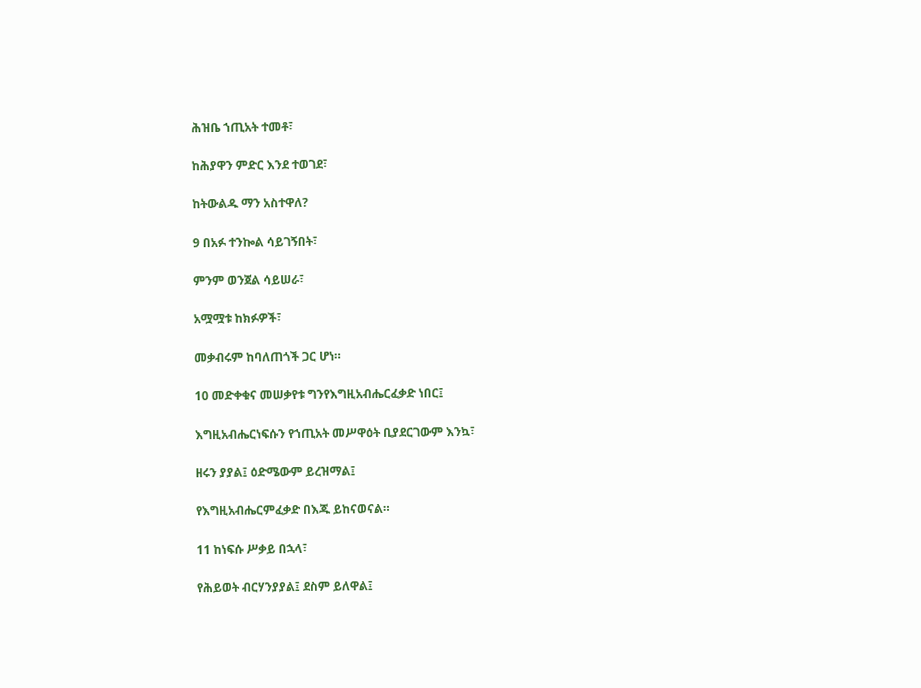ሕዝቤ ኀጢአት ተመቶ፣

ከሕያዋን ምድር እንደ ተወገደ፣

ከትውልዱ ማን አስተዋለ?

9 በአፉ ተንኰል ሳይገኝበት፣

ምንም ወንጀል ሳይሠራ፣

አሟሟቱ ከክፉዎች፣

መቃብሩም ከባለጠጎች ጋር ሆነ።

10 መድቀቁና መሠቃየቱ ግንየእግዚአብሔርፈቃድ ነበር፤

እግዚአብሔርነፍሱን የኀጢአት መሥዋዕት ቢያደርገውም እንኳ፣

ዘሩን ያያል፤ ዕድሜውም ይረዝማል፤

የእግዚአብሔርምፈቃድ በእጁ ይከናወናል።

11 ከነፍሱ ሥቃይ በኋላ፣

የሕይወት ብርሃንያያል፤ ደስም ይለዋል፤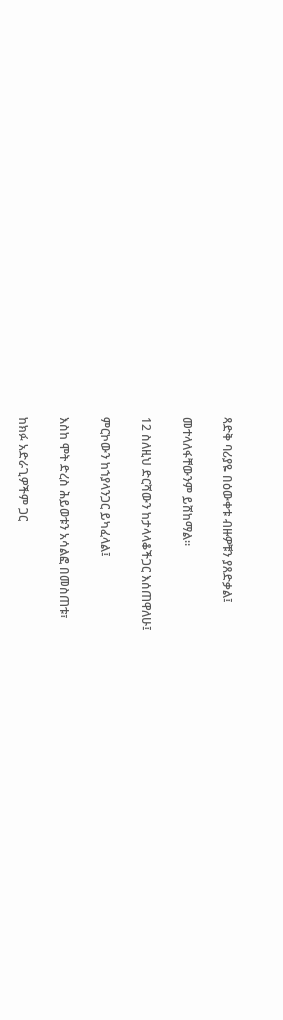ጻድቅ ባሪያዬ በዕውቀቱ ብዙዎቹን ያጸድቃል፤

መተላለፋቸውንም ይሸከማል።

12 ስለዚህ ድርሻውን ከታላላቆችጋር እሰጠዋለሁ፤

ምርኮውን ከኀያላንጋር ይካፈላል፤

እስከ ሞት ድረስ ሕይወቱን አሳልፎ በመስጠቱ፣

ከክፉ አድራጊዎችም ጋር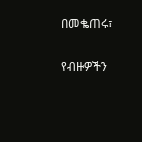በመቈጠሩ፣

የብዙዎችን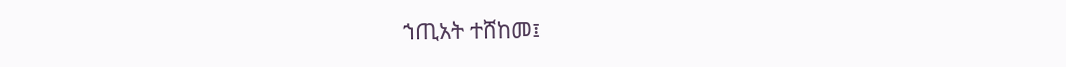ኀጢአት ተሸከመ፤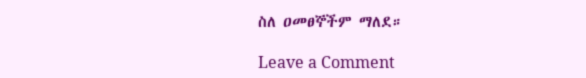ስለ ዐመፀኞችም ማለደ።

Leave a Comment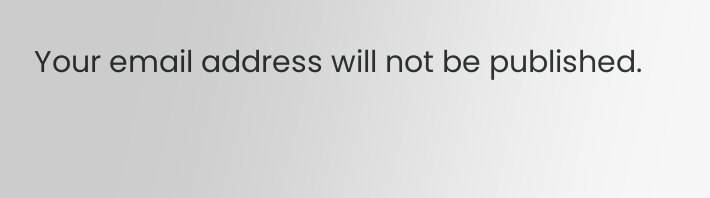Your email address will not be published.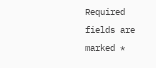Required fields are marked *